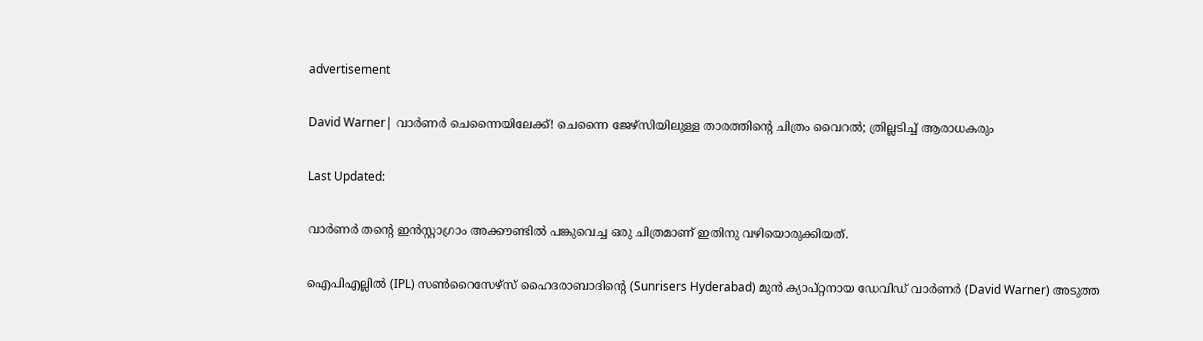advertisement

David Warner| വാർണർ ചെന്നൈയിലേക്ക്! ചെന്നൈ ജേഴ്സിയിലുള്ള താരത്തിന്റെ ചിത്രം വൈറൽ; ത്രില്ലടിച്ച് ആരാധകരും

Last Updated:

വാർണർ തന്റെ ഇൻസ്റ്റാഗ്രാം അക്കൗണ്ടിൽ പങ്കുവെച്ച ഒരു ചിത്രമാണ് ഇതിനു വഴിയൊരുക്കിയത്.

ഐപിഎല്ലില്‍ (IPL) സണ്‍റൈസേഴ്‌സ് ഹൈദരാബാദിന്റെ (Sunrisers Hyderabad) മുന്‍ ക്യാപ്റ്റനായ ഡേവിഡ് വാർണർ (David Warner) അടുത്ത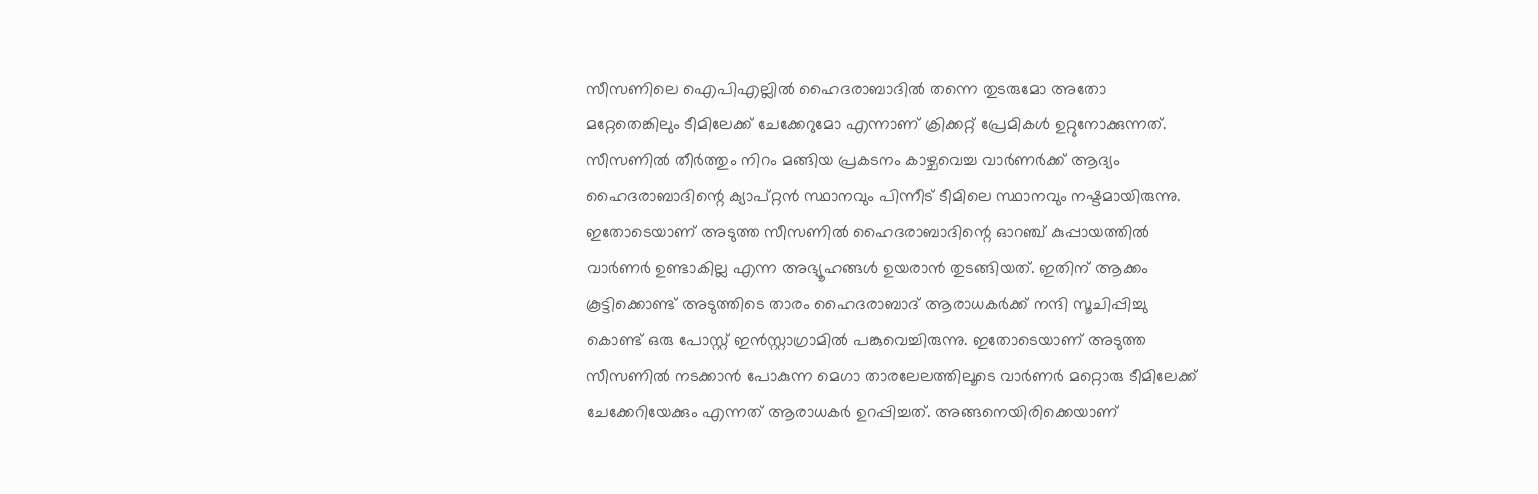സീസണിലെ ഐപിഎല്ലിൽ ഹൈദരാബാദിൽ തന്നെ തുടരുമോ അതോ മറ്റേതെങ്കിലും ടീമിലേക്ക് ചേക്കേറുമോ എന്നാണ് ക്രിക്കറ്റ് പ്രേമികൾ ഉറ്റുനോക്കുന്നത്. സീസണിൽ തീർത്തും നിറം മങ്ങിയ പ്രകടനം കാഴ്ചവെച്ച വാർണർക്ക് ആദ്യം ഹൈദരാബാദിന്റെ ക്യാപ്റ്റൻ സ്ഥാനവും പിന്നീട് ടീമിലെ സ്ഥാനവും നഷ്ടമായിരുന്നു.
ഇതോടെയാണ് അടുത്ത സീസണില്‍ ഹൈദരാബാദിന്റെ ഓറഞ്ച് കുപ്പായത്തില്‍ വാർണർ ഉണ്ടാകില്ല എന്ന അഭ്യൂഹങ്ങൾ ഉയരാൻ തുടങ്ങിയത്. ഇതിന് ആക്കം കൂട്ടിക്കൊണ്ട് അടുത്തിടെ താരം ഹൈദരാബാദ് ആരാധകർക്ക് നന്ദി സൂചിപ്പിച്ചു കൊണ്ട് ഒരു പോസ്റ്റ് ഇൻസ്റ്റാഗ്രാമിൽ പങ്കുവെച്ചിരുന്നു. ഇതോടെയാണ് അടുത്ത സീസണിൽ നടക്കാൻ പോകുന്ന മെഗാ താരലേലത്തിലൂടെ വാർണർ മറ്റൊരു ടീമിലേക്ക് ചേക്കേറിയേക്കും എന്നത് ആരാധകർ ഉറപ്പിച്ചത്. അങ്ങനെയിരിക്കെയാണ്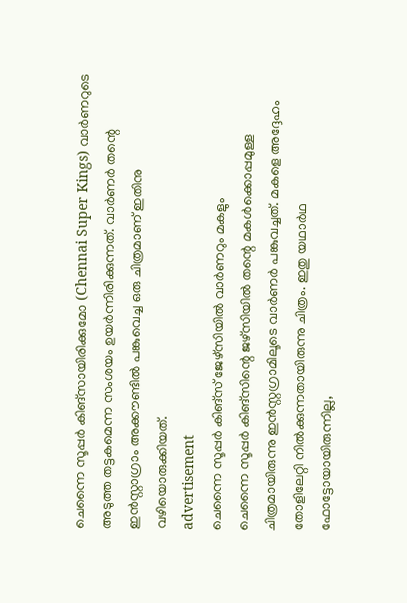ചെന്നൈ സൂപ്പര്‍ കിങ്‌സായിരിക്കുമോ (Chennai Super Kings) വാര്‍ണറുടെ അടുത്ത തട്ടകമെന്ന സംശയം ഉയർന്നിരിക്കുന്നത്. വാർണർ തന്റെ ഇൻസ്റ്റാഗ്രാം അക്കൗണ്ടിൽ പങ്കുവെച്ച ഒരു ചിത്രമാണ് ഇതിനു വഴിയൊരുക്കിയത്.
advertisement
ചെന്നൈ സൂപ്പർ കിങ്‌സ് ജേഴ്സിയിൽ വാര്‍ണറും മകളും
ചെന്നൈ സൂപ്പര്‍ കിങ്‌സിന്റെ ജഴ്‌സിയിൽ തന്റെ മകൾക്കൊപ്പമുള്ള ചിത്രമായിരുന്നു ഇന്‍സ്റ്റഗ്രാമിലൂടെ വാര്‍ണര്‍ പങ്കുവച്ചത്. മകളെ അദ്ദേഹം തോളിലേറ്റി നില്‍ക്കുന്നതായിരുന്നു ചിത്രം. ഇതു യഥാര്‍ഥ ഫോട്ടോയായിരുന്നില്ല,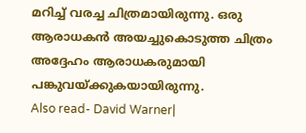മറിച്ച്‌ വരച്ച ചിത്രമായിരുന്നു. ഒരു ആരാധകന്‍ അയച്ചുകൊടുത്ത ചിത്രം അദ്ദേഹം ആരാധകരുമായി പങ്കുവയ്ക്കുകയായിരുന്നു.
Also read- David Warner|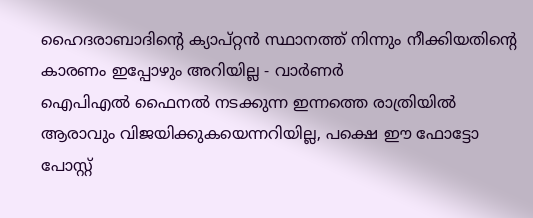ഹൈദരാബാദിന്റെ ക്യാപ്റ്റൻ സ്ഥാനത്ത് നിന്നും നീക്കിയതിന്റെ കാരണം ഇപ്പോഴും അറിയില്ല - വാർണർ
ഐപിഎൽ ഫൈനൽ നടക്കുന്ന ഇന്നത്തെ രാത്രിയിൽ ആരാവും വിജയിക്കുകയെന്നറിയില്ല, പക്ഷെ ഈ ഫോട്ടോ പോസ്റ്റ്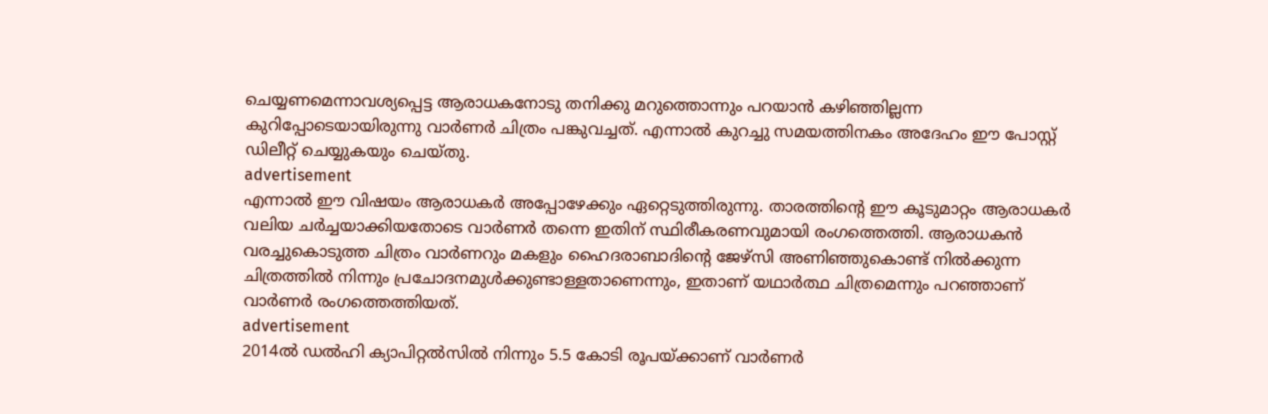ചെയ്യണമെന്നാവശ്യപ്പെട്ട ആരാധകനോടു തനിക്കു മറുത്തൊന്നും പറയാന്‍ കഴിഞ്ഞില്ലന്ന കുറിപ്പോടെയായിരുന്നു വാര്‍ണര്‍ ചിത്രം പങ്കുവച്ചത്. എന്നാല്‍ കുറച്ചു സമയത്തിനകം അദേഹം ഈ പോസ്റ്റ് ഡിലീറ്റ് ചെയ്യുകയും ചെയ്തു.
advertisement
എന്നാൽ ഈ വിഷയം ആരാധകർ അപ്പോഴേക്കും ഏറ്റെടുത്തിരുന്നു. താരത്തിന്റെ ഈ കൂടുമാറ്റം ആരാധകർ വലിയ ചർച്ചയാക്കിയതോടെ വാർണർ തന്നെ ഇതിന് സ്ഥിരീകരണവുമായി രംഗത്തെത്തി. ആരാധകൻ വരച്ചുകൊടുത്ത ചിത്രം വാർണറും മകളും ഹൈദരാബാദിന്റെ ജേഴ്സി അണിഞ്ഞുകൊണ്ട് നിൽക്കുന്ന ചിത്രത്തിൽ നിന്നും പ്രചോദനമുൾക്കുണ്ടാള്ളതാണെന്നും, ഇതാണ് യഥാർത്ഥ ചിത്രമെന്നും പറഞ്ഞാണ് വാർണർ രംഗത്തെത്തിയത്.
advertisement
2014ല്‍ ഡല്‍ഹി ക്യാപിറ്റല്‍സിൽ നിന്നും 5.5 കോടി രൂപയ്ക്കാണ് വാര്‍ണര്‍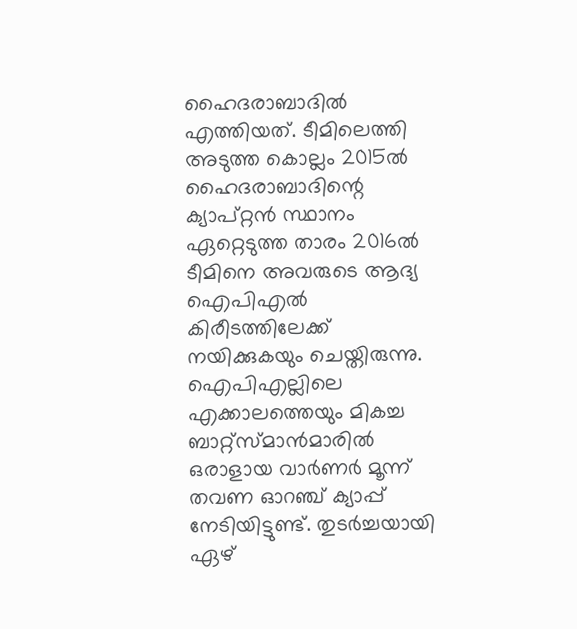ഹൈദരാബാദില്‍ എത്തിയത്. ടീമിലെത്തി അടുത്ത കൊല്ലം 2015ല്‍ ഹൈദരാബാദിന്റെ ക്യാപ്റ്റൻ സ്ഥാനം ഏറ്റെടുത്ത താരം 2016ല്‍ ടീമിനെ അവരുടെ ആദ്യ ഐപിഎൽ കിരീടത്തിലേക്ക് നയിക്കുകയും ചെയ്തിരുന്നു. ഐപിഎല്ലിലെ എക്കാലത്തെയും മികച്ച ബാറ്റ്സ്‌മാന്‍മാരില്‍ ഒരാളായ വാര്‍ണര്‍ മൂന്ന് തവണ ഓറഞ്ച് ക്യാപ്പ് നേടിയിട്ടുണ്ട്. തുടര്‍ച്ചയായി ഏഴ്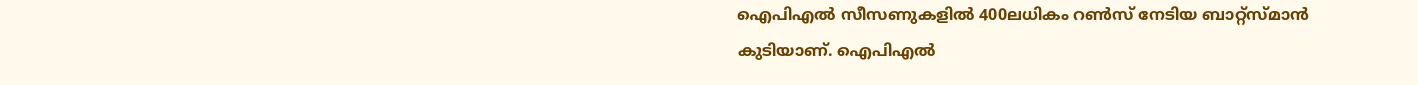ഐപിഎല്‍ സീസണുകളില്‍ 400ലധികം റണ്‍സ് നേടിയ ബാറ്റ്സ്‌മാന്‍ കുടിയാണ്. ഐപിഎല്‍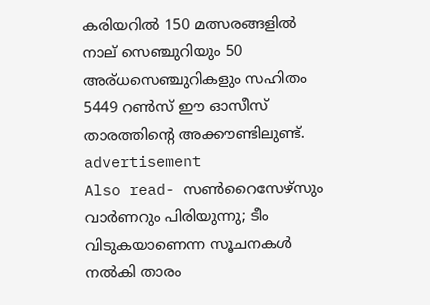കരിയറില്‍ 150 മത്സരങ്ങളില്‍ നാല് സെഞ്ചുറിയും 50 അര്ധസെഞ്ചുറികളും സഹിതം 5449 റണ്‍സ് ഈ ഓസീസ് താരത്തിന്റെ അക്കൗണ്ടിലുണ്ട്.
advertisement
Also read- സൺറൈസേഴ്‌സും വാർണറും പിരിയുന്നു; ടീം വിടുകയാണെന്ന സൂചനകൾ നൽകി താരം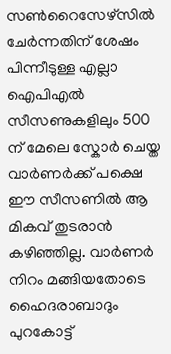സൺറൈസേഴ്‌സിൽ ചേർന്നതിന് ശേഷം പിന്നീടുള്ള എല്ലാ ഐപിഎൽ സീസണുകളിലും 500 ന് മേലെ സ്കോർ ചെയ്ത വാർണർക്ക് പക്ഷെ ഈ സീസണിൽ ആ മികവ് തുടരാൻ കഴിഞ്ഞില്ല. വാർണർ നിറം മങ്ങിയതോടെ ഹൈദരാബാദും പുറകോട്ട്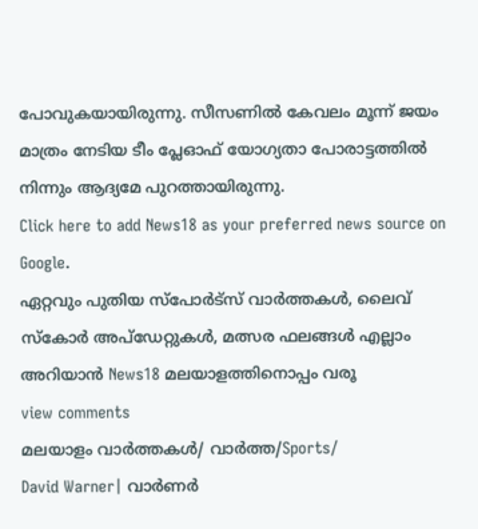പോവുകയായിരുന്നു. സീസണിൽ കേവലം മൂന്ന് ജയം മാത്രം നേടിയ ടീം പ്ലേഓഫ് യോഗ്യതാ പോരാട്ടത്തിൽ നിന്നും ആദ്യമേ പുറത്തായിരുന്നു.
Click here to add News18 as your preferred news source on Google.
ഏറ്റവും പുതിയ സ്പോർട്സ് വാർത്തകൾ, ലൈവ് സ്കോർ അപ്ഡേറ്റുകൾ, മത്സര ഫലങ്ങൾ എല്ലാം അറിയാൻ News18 മലയാളത്തിനൊപ്പം വരൂ
view comments
മലയാളം വാർത്തകൾ/ വാർത്ത/Sports/
David Warner| വാർണർ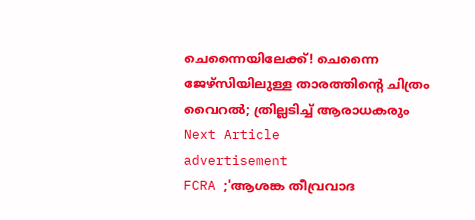ചെന്നൈയിലേക്ക്! ചെന്നൈ ജേഴ്സിയിലുള്ള താരത്തിന്റെ ചിത്രം വൈറൽ; ത്രില്ലടിച്ച് ആരാധകരും
Next Article
advertisement
FCRA ;'ആശങ്ക തീവ്രവാദ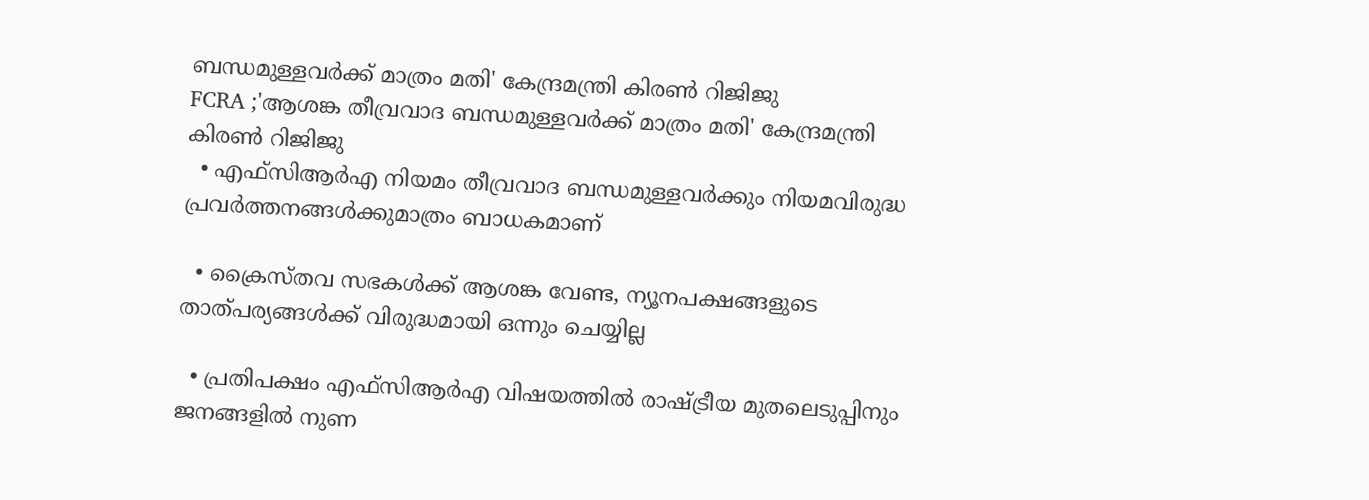ബന്ധമുള്ളവർക്ക് മാത്രം മതി' കേന്ദ്രമന്ത്രി കിരണ്‍ റിജിജു
FCRA ;'ആശങ്ക തീവ്രവാദ ബന്ധമുള്ളവർക്ക് മാത്രം മതി' കേന്ദ്രമന്ത്രി കിരണ്‍ റിജിജു
  • എഫ്‌സിആർഎ നിയമം തീവ്രവാദ ബന്ധമുള്ളവർക്കും നിയമവിരുദ്ധ പ്രവർത്തനങ്ങൾക്കുമാത്രം ബാധകമാണ്

  • ക്രൈസ്തവ സഭകൾക്ക് ആശങ്ക വേണ്ട, ന്യൂനപക്ഷങ്ങളുടെ താത്പര്യങ്ങൾക്ക് വിരുദ്ധമായി ഒന്നും ചെയ്യില്ല

  • പ്രതിപക്ഷം എഫ്‌സിആർഎ വിഷയത്തിൽ രാഷ്ട്രീയ മുതലെടുപ്പിനും ജനങ്ങളിൽ നുണ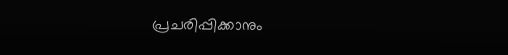പ്രചരിപ്പിക്കാനും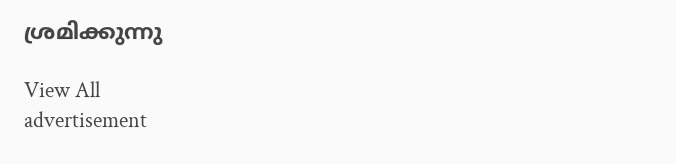ശ്രമിക്കുന്നു

View All
advertisement